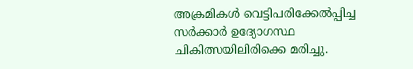അക്രമികൾ വെട്ടിപരിക്കേൽപ്പിച്ച സർക്കാർ ഉദ്യോഗസ്ഥ ചികിത്സയിലിരിക്കെ മരിച്ചു.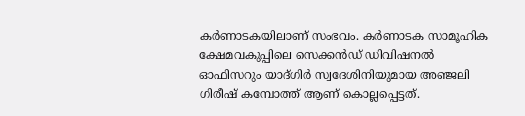കർണാടകയിലാണ് സംഭവം. കർണാടക സാമൂഹിക ക്ഷേമവകുപ്പിലെ സെക്കൻഡ് ഡിവിഷനൽ ഓഫിസറും യാദ്ഗിർ സ്വദേശിനിയുമായ അഞ്ജലി ഗിരീഷ് കമ്പോത്ത് ആണ് കൊല്ലപ്പെട്ടത്.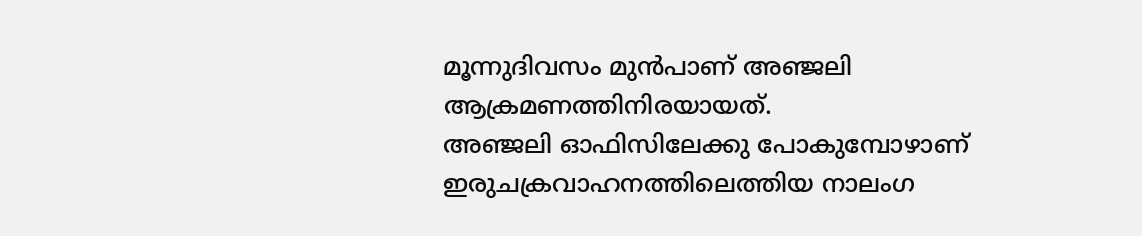മൂന്നുദിവസം മുൻപാണ് അഞ്ജലി ആക്രമണത്തിനിരയായത്.
അഞ്ജലി ഓഫിസിലേക്കു പോകുമ്പോഴാണ് ഇരുചക്രവാഹനത്തിലെത്തിയ നാലംഗ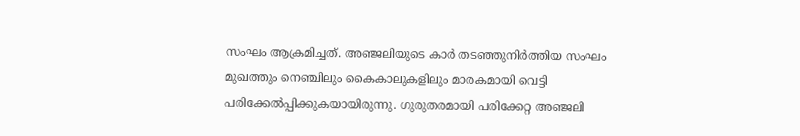സംഘം ആക്രമിച്ചത്. അഞ്ജലിയുടെ കാർ തടഞ്ഞുനിർത്തിയ സംഘം മുഖത്തും നെഞ്ചിലും കൈകാലുകളിലും മാരകമായി വെട്ടി പരിക്കേൽപ്പിക്കുകയായിരുന്നു. ഗുരുതരമായി പരിക്കേറ്റ അഞ്ജലി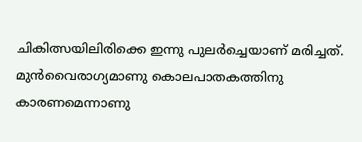ചികിത്സയിലിരിക്കെ ഇന്നു പുലർച്ചെയാണ് മരിച്ചത്.
മുൻവൈരാഗ്യമാണു കൊലപാതകത്തിനു കാരണമെന്നാണു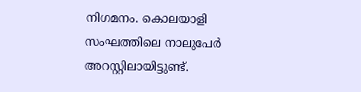നിഗമനം. കൊലയാളി സംഘത്തിലെ നാലുപേർ അറസ്റ്റിലായിട്ടുണ്ട്.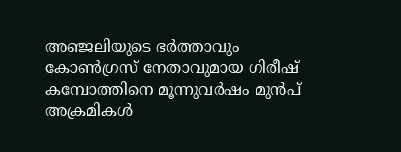അഞ്ജലിയുടെ ഭർത്താവും കോൺഗ്രസ് നേതാവുമായ ഗിരീഷ് കമ്പോത്തിനെ മൂന്നുവർഷം മുൻപ് അക്രമികൾ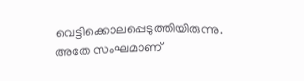വെട്ടിക്കൊലപ്പെടുത്തിയിരുന്നു. അതേ സംഘമാണ്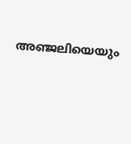അഞ്ജലിയെയും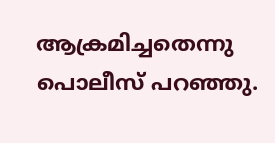ആക്രമിച്ചതെന്നു പൊലീസ് പറഞ്ഞു.